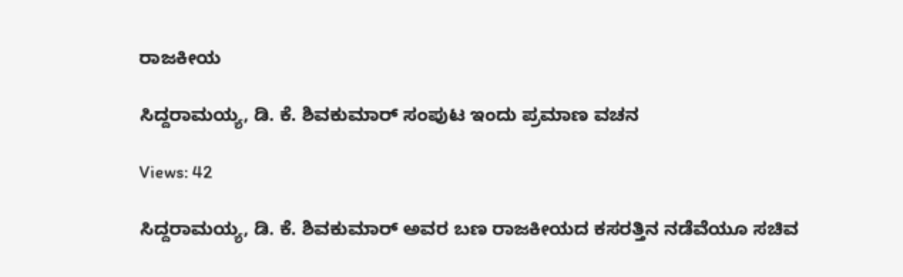ರಾಜಕೀಯ

ಸಿದ್ದರಾಮಯ್ಯ, ಡಿ. ಕೆ. ಶಿವಕುಮಾರ್ ಸಂಪುಟ ಇಂದು ಪ್ರಮಾಣ ವಚನ

Views: 42

ಸಿದ್ದರಾಮಯ್ಯ, ಡಿ. ಕೆ. ಶಿವಕುಮಾರ್ ಅವರ ಬಣ ರಾಜಕೀಯದ ಕಸರತ್ತಿನ ನಡೆವೆಯೂ ಸಚಿವ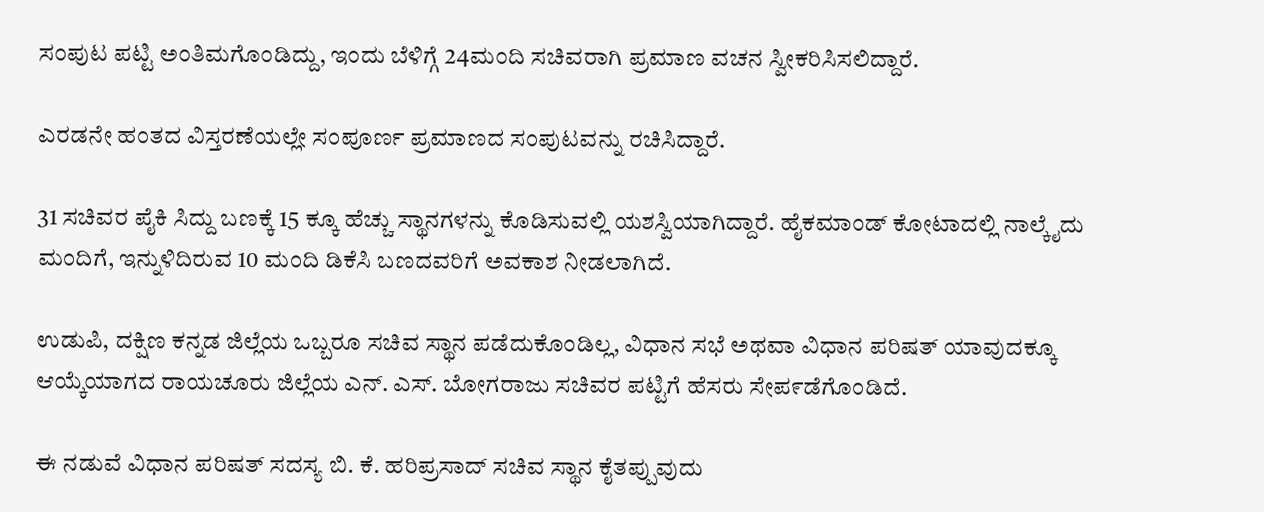ಸಂಪುಟ ಪಟ್ಟಿ ಅಂತಿಮಗೊಂಡಿದ್ದು, ಇಂದು ಬೆಳಿಗ್ಗೆ 24ಮಂದಿ ಸಚಿವರಾಗಿ ಪ್ರಮಾಣ ವಚನ ಸ್ವೀಕರಿಸಿಸಲಿದ್ದಾರೆ.

ಎರಡನೇ ಹಂತದ ವಿಸ್ತರಣೆಯಲ್ಲೇ ಸಂಪೂರ್ಣ ಪ್ರಮಾಣದ ಸಂಪುಟವನ್ನು ರಚಿಸಿದ್ದಾರೆ.

31 ಸಚಿವರ ಪೈಕಿ ಸಿದ್ದು ಬಣಕ್ಕೆ 15 ಕ್ಕೂ ಹೆಚ್ಚು ಸ್ಥಾನಗಳನ್ನು ಕೊಡಿಸುವಲ್ಲಿ ಯಶಸ್ವಿಯಾಗಿದ್ದಾರೆ. ಹೈಕಮಾಂಡ್ ಕೋಟಾದಲ್ಲಿ ನಾಲ್ಕೈದು ಮಂದಿಗೆ, ಇನ್ನುಳಿದಿರುವ 10 ಮಂದಿ ಡಿಕೆಸಿ ಬಣದವರಿಗೆ ಅವಕಾಶ ನೀಡಲಾಗಿದೆ.

ಉಡುಪಿ, ದಕ್ಷಿಣ ಕನ್ನಡ ಜಿಲ್ಲೆಯ ಒಬ್ಬರೂ ಸಚಿವ ಸ್ಥಾನ ಪಡೆದುಕೊಂಡಿಲ್ಲ, ವಿಧಾನ ಸಭೆ ಅಥವಾ ವಿಧಾನ ಪರಿಷತ್ ಯಾವುದಕ್ಕೂ ಆಯ್ಕೆಯಾಗದ ರಾಯಚೂರು ಜಿಲ್ಲೆಯ ಎನ್. ಎಸ್. ಬೋಗರಾಜು ಸಚಿವರ ಪಟ್ಟಿಗೆ ಹೆಸರು ಸೇಪ೯ಡೆಗೊಂಡಿದೆ.

ಈ ನಡುವೆ ವಿಧಾನ ಪರಿಷತ್ ಸದಸ್ಯ ಬಿ. ಕೆ. ಹರಿಪ್ರಸಾದ್ ಸಚಿವ ಸ್ಥಾನ ಕೈತಪ್ಪುವುದು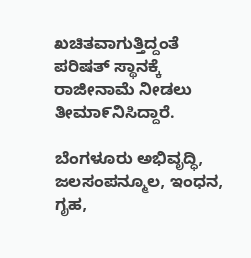ಖಚಿತವಾಗುತ್ತಿದ್ದಂತೆ ಪರಿಷತ್ ಸ್ಥಾನಕ್ಕೆ ರಾಜೀನಾಮೆ ನೀಡಲು ತೀಮಾ೯ನಿಸಿದ್ದಾರೆ.

ಬೆಂಗಳೂರು ಅಭಿವೃದ್ಧಿ, ಜಲಸಂಪನ್ಮೂಲ, ಇಂಧನ, ಗೃಹ,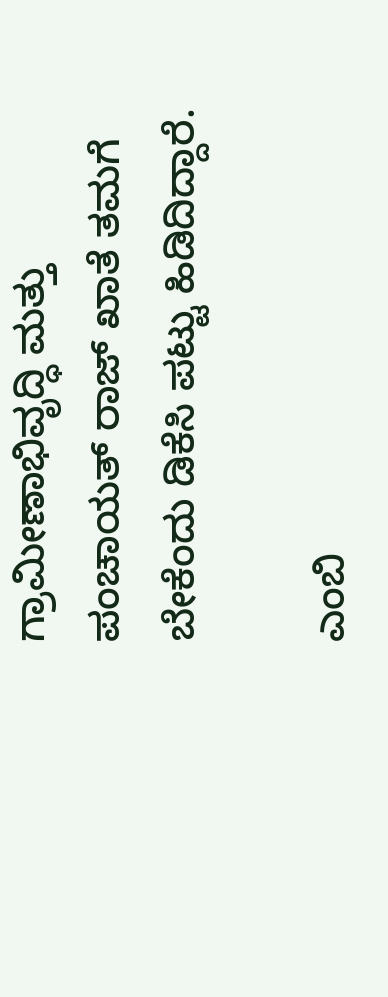ಗ್ರಾಮೀಣಾಭಿವೃದ್ಧಿ ಮತ್ತು ಪಂಚಾಯತ್ ರಾಜ್ ಖಾತೆ ತಮಗೆ ಬೇಕೆಂದು ಡಿಕೆಸಿ ಪಟ್ಟು ಹಿಡಿದಿದ್ದಾರೆ.

ಎಂಬಿ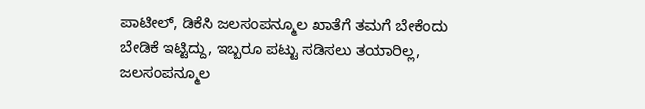ಪಾಟೀಲ್, ಡಿಕೆಸಿ ಜಲಸಂಪನ್ಮೂಲ ಖಾತೆಗೆ ತಮಗೆ ಬೇಕೆಂದು ಬೇಡಿಕೆ ಇಟ್ಟಿದ್ದು, ಇಬ್ಬರೂ ಪಟ್ಟು ಸಡಿಸಲು ತಯಾರಿಲ್ಲ, ಜಲಸಂಪನ್ಮೂಲ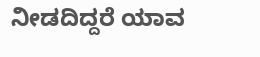ನೀಡದಿದ್ದರೆ ಯಾವ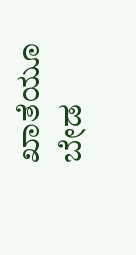ಖಾತೆಯೂ ಬೇಡ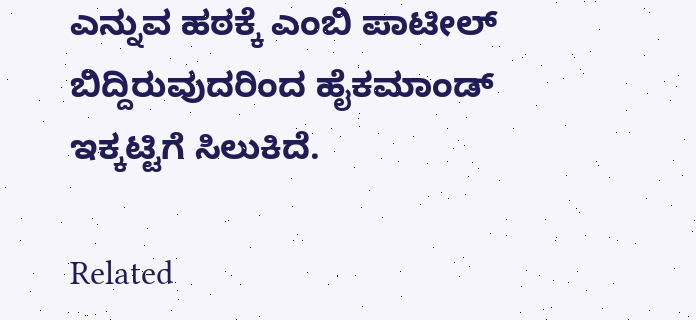ಎನ್ನುವ ಹಠಕ್ಕೆ ಎಂಬಿ ಪಾಟೀಲ್ ಬಿದ್ದಿರುವುದರಿಂದ ಹೈಕಮಾಂಡ್ ಇಕ್ಕಟ್ಟಿಗೆ ಸಿಲುಕಿದೆ.

Related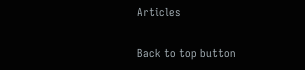Articles

Back to top button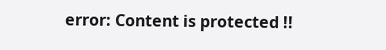error: Content is protected !!